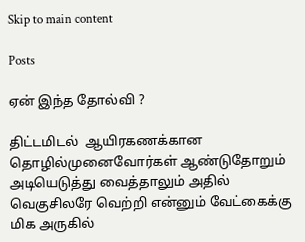Skip to main content

Posts

ஏன் இந்த தோல்வி ?

திட்டமிடல்  ஆயிரகணக்கான தொழில்முனைவோர்கள் ஆண்டுதோறும் அடியெடுத்து வைத்தாலும் அதில் வெகுசிலரே வெற்றி என்னும் வேட்கைக்கு மிக அருகில்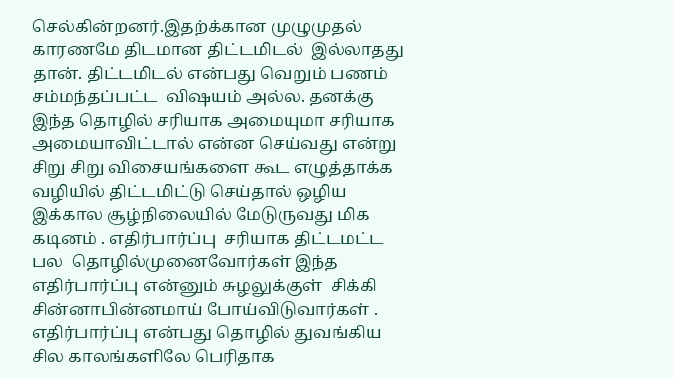செல்கின்றனர்.இதற்க்கான முழுமுதல் காரணமே திடமான திட்டமிடல்  இல்லாதது தான். திட்டமிடல் என்பது வெறும் பணம் சம்மந்தப்பட்ட  விஷயம் அல்ல. தனக்கு இந்த தொழில் சரியாக அமையுமா சரியாக அமையாவிட்டால் என்ன செய்வது என்று சிறு சிறு விசையங்களை கூட எழுத்தாக்க வழியில் திட்டமிட்டு செய்தால் ஒழிய இக்கால சூழ்நிலையில் மேடுருவது மிக கடினம் . எதிர்பார்ப்பு  சரியாக திட்டமட்ட பல  தொழில்முனைவோர்கள் இந்த எதிர்பார்ப்பு என்னும் சுழலுக்குள்  சிக்கி சின்னாபின்னமாய் போய்விடுவார்கள் . எதிர்பார்ப்பு என்பது தொழில் துவங்கிய சில காலங்களிலே பெரிதாக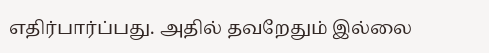எதிர்பார்ப்பது. அதில் தவறேதும் இல்லை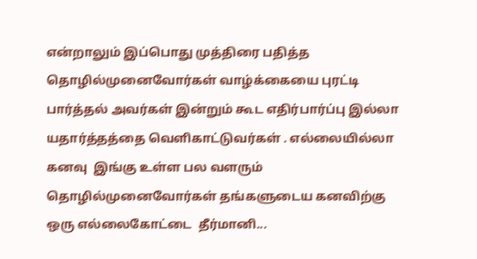என்றாலும் இப்பொது முத்திரை பதித்த தொழில்முனைவோர்கள் வாழ்க்கையை புரட்டி பார்த்தல் அவர்கள் இன்றும் கூட எதிர்பார்ப்பு இல்லா யதார்த்தத்தை வெளிகாட்டுவர்கள் . எல்லையில்லா கனவு  இங்கு உள்ள பல வளரும் தொழில்முனைவோர்கள் தங்களுடைய கனவிற்கு  ஒரு எல்லைகோட்டை  தீர்மானி...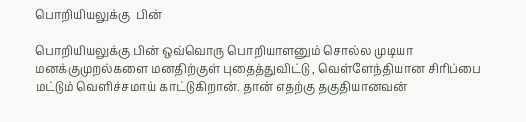பொறியியலுக்கு  பின்

பொறியியலுக்கு பின் ஒவ்வொரு பொறியாளனும் சொல்ல முடியா மனக்குமுறல்களை மனதிற்குள் புதைத்துவிட்டு , வெள்ளேந்தியான சிரிப்பை மட்டும் வெளிச்சமாய் காட்டுகிறான். தான் எதற்கு தகுதியானவன்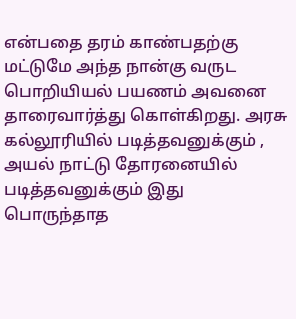என்பதை தரம் காண்பதற்கு மட்டுமே அந்த நான்கு வருட பொறியியல் பயணம் அவனை தாரைவார்த்து கொள்கிறது. அரசு கல்லூரியில் படித்தவனுக்கும் , அயல் நாட்டு தோரனையில் படித்தவனுக்கும் இது பொருந்தாத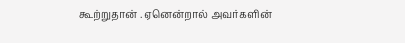கூற்றுதான் . ஏனென்றால் அவர்களின்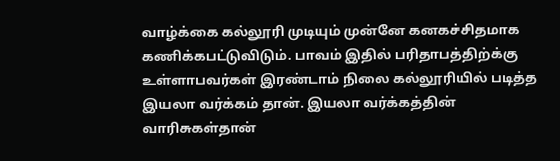வாழ்க்கை கல்லூரி முடியும் முன்னே கனகச்சிதமாக கணிக்கபட்டுவிடும். பாவம் இதில் பரிதாபத்திற்க்கு உள்ளாபவர்கள் இரண்டாம் நிலை கல்லூரியில் படித்த இயலா வர்க்கம் தான். இயலா வர்க்கத்தின் வாரிசுகள்தான்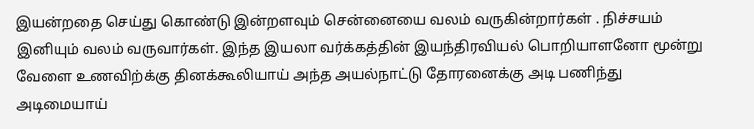இயன்றதை செய்து கொண்டு இன்றளவும் சென்னையை வலம் வருகின்றார்கள் . நிச்சயம் இனியும் வலம் வருவார்கள். இந்த இயலா வர்க்கத்தின் இயந்திரவியல் பொறியாளனோ மூன்று வேளை உணவிற்க்கு தினக்கூலியாய் அந்த அயல்நாட்டு தோரனைக்கு அடி பணிந்து அடிமையாய்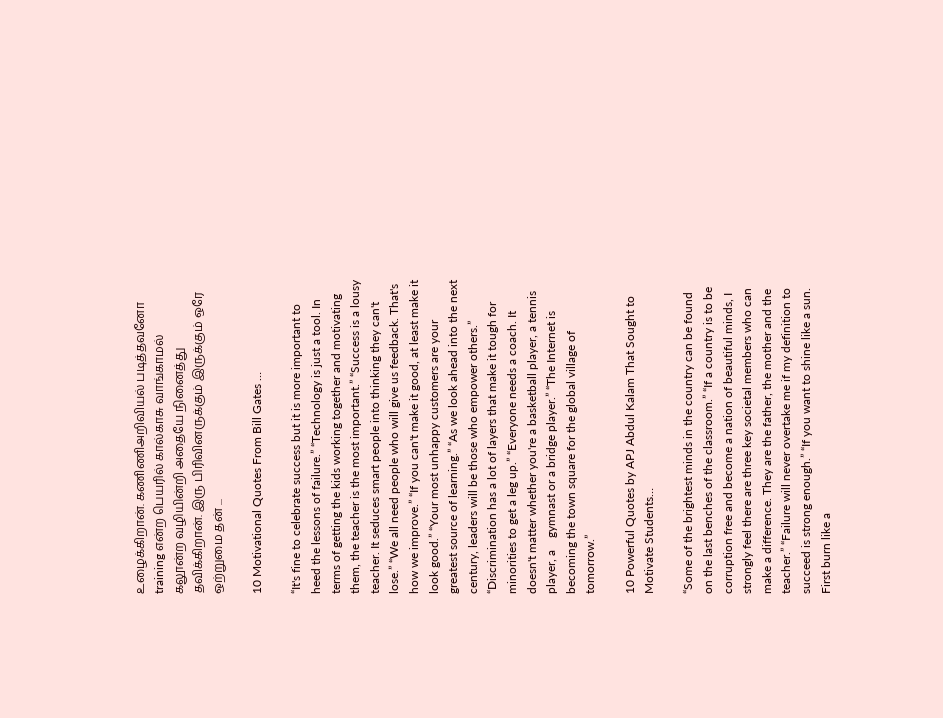உழைக்கிறான். கணிணிஅறிவியல் படித்தவனோ training என்ற பெயரில் கால்காசு வாங்காமல் கலூன்ற வழியின்றி அதையே நினைத்து தவிக்கிறான். இரு பிரிவினருக்கும் இருக்கும் ஒரே ஒற்றுமை தன் ...

10 Motivational Quotes From Bill Gates …

“It's fine to celebrate success but it is more important to heed the lessons of failure.” “Technology is just a tool. In terms of getting the kids working together and motivating them, the teacher is the most important.” “Success is a lousy teacher. It seduces smart people into thinking they can't lose.” “We all need people who will give us feedback. That's how we improve.” “If you can't make it good, at least make it look good.” “Your most unhappy customers are your greatest source of learning.” “As we look ahead into the next century, leaders will be those who empower others.” “Discrimination has a lot of layers that make it tough for minorities to get a leg up.” “Everyone needs a coach. It doesn't matter whether you're a basketball player, a tennis player, a    gymnast or a bridge player.” “The Internet is becoming the town square for the global village of tomorrow.”

10 Powerful Quotes by APJ Abdul Kalam That Sought to Motivate Students…

“Some of the brightest minds in the country can be found on the last benches of the classroom.” “If a country is to be corruption free and become a nation of beautiful minds, I strongly feel there are three key societal members who can make a difference. They are the father, the mother and the teacher.” “Failure will never overtake me if my definition to succeed is strong enough.” “If you want to shine like a sun. First burn like a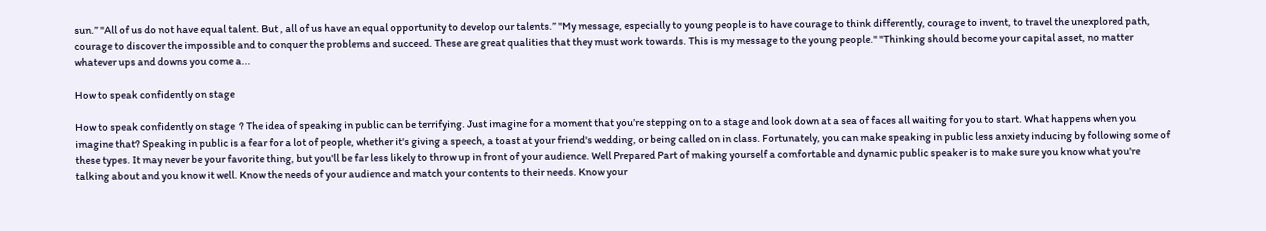sun.” "All of us do not have equal talent. But , all of us have an equal opportunity to develop our talents.” "My message, especially to young people is to have courage to think differently, courage to invent, to travel the unexplored path, courage to discover the impossible and to conquer the problems and succeed. These are great qualities that they must work towards. This is my message to the young people." "Thinking should become your capital asset, no matter whatever ups and downs you come a...

How to speak confidently on stage

How to speak confidently on stage  ? The idea of speaking in public can be terrifying. Just imagine for a moment that you’re stepping on to a stage and look down at a sea of faces all waiting for you to start. What happens when you imagine that? Speaking in public is a fear for a lot of people, whether it's giving a speech, a toast at your friend's wedding, or being called on in class. Fortunately, you can make speaking in public less anxiety inducing by following some of these types. It may never be your favorite thing, but you'll be far less likely to throw up in front of your audience. Well Prepared Part of making yourself a comfortable and dynamic public speaker is to make sure you know what you're talking about and you know it well. Know the needs of your audience and match your contents to their needs. Know your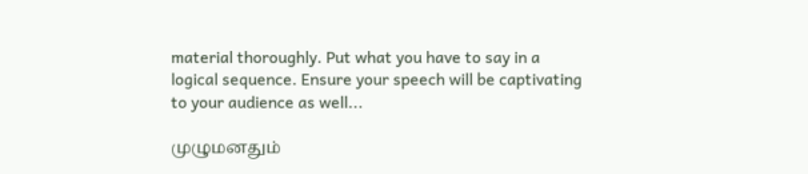material thoroughly. Put what you have to say in a logical sequence. Ensure your speech will be captivating to your audience as well...

முழுமனதும்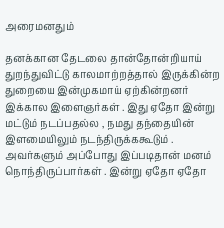அரைமனதும்

தனக்கான தேடலை தான்தோன்றியாய் துறந்துவிட்டு காலமாற்றத்தால் இருக்கின்ற துறையை இன்முகமாய் ஏற்கின்றனர் இக்கால இளைஞர்கள் . இது ஏதோ இன்று மட்டும் நடப்பதல்ல , நமது தந்தையின் இளமையிலும் நடந்திருக்ககூடும் . அவர்களும் அப்போது இப்படிதான் மனம் நொந்திருப்பார்கள் . இன்று ஏதோ ஏதோ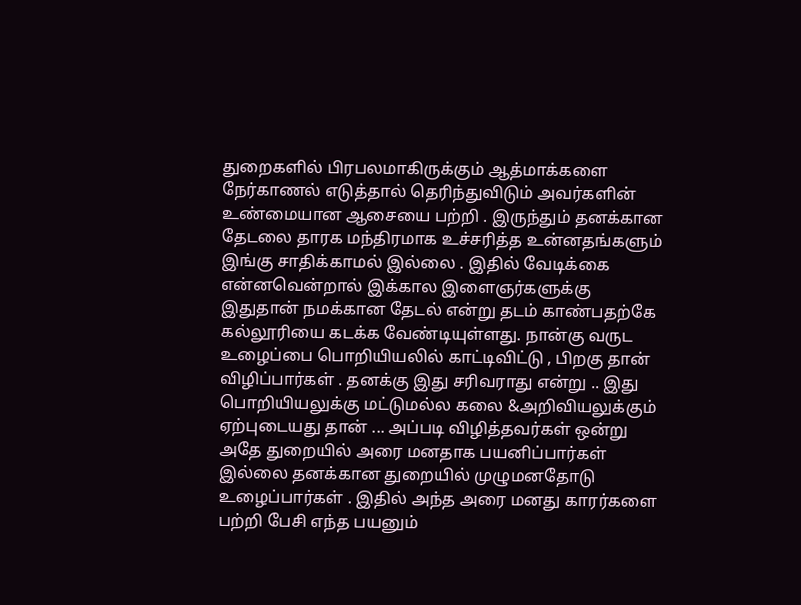துறைகளில் பிரபலமாகிருக்கும் ஆத்மாக்களை நேர்காணல் எடுத்தால் தெரிந்துவிடும் அவர்களின் உண்மையான ஆசையை பற்றி . இருந்தும் தனக்கான தேடலை தாரக மந்திரமாக உச்சரித்த உன்னதங்களும் இங்கு சாதிக்காமல் இல்லை . இதில் வேடிக்கை என்னவென்றால் இக்கால இளைஞர்களுக்கு இதுதான் நமக்கான தேடல் என்று தடம் காண்பதற்கே கல்லூரியை கடக்க வேண்டியுள்ளது. நான்கு வருட உழைப்பை பொறியியலில் காட்டிவிட்டு , பிறகு தான் விழிப்பார்கள் . தனக்கு இது சரிவராது என்று .. இது பொறியியலுக்கு மட்டுமல்ல கலை &அறிவியலுக்கும் ஏற்புடையது தான் ... அப்படி விழித்தவர்கள் ஒன்று அதே துறையில் அரை மனதாக பயனிப்பார்கள் இல்லை தனக்கான துறையில் முழுமனதோடு உழைப்பார்கள் . இதில் அந்த அரை மனது காரர்களை பற்றி பேசி எந்த பயனும்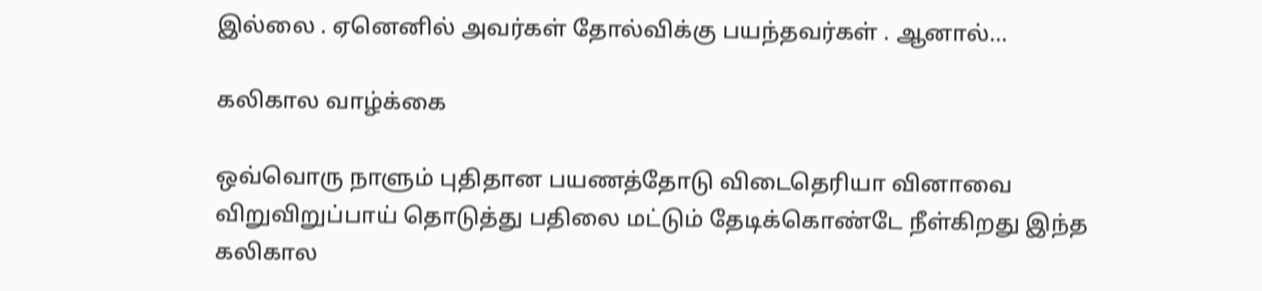இல்லை . ஏனெனில் அவர்கள் தோல்விக்கு பயந்தவர்கள் . ஆனால்...

கலிகால வாழ்க்கை

ஒவ்வொரு நாளும் புதிதான பயணத்தோடு விடைதெரியா வினாவை விறுவிறுப்பாய் தொடுத்து பதிலை மட்டும் தேடிக்கொண்டே நீள்கிறது இந்த கலிகால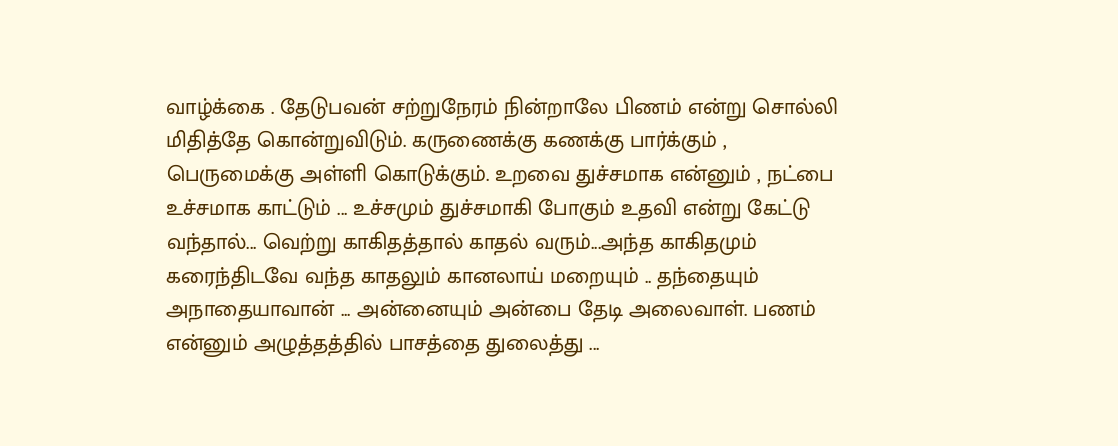வாழ்க்கை . தேடுபவன் சற்றுநேரம் நின்றாலே பிணம் என்று சொல்லி மிதித்தே கொன்றுவிடும். கருணைக்கு கணக்கு பார்க்கும் , பெருமைக்கு அள்ளி கொடுக்கும். உறவை துச்சமாக என்னும் , நட்பை உச்சமாக காட்டும் ... உச்சமும் துச்சமாகி போகும் உதவி என்று கேட்டு வந்தால்... வெற்று காகிதத்தால் காதல் வரும்...அந்த காகிதமும் கரைந்திடவே வந்த காதலும் கானலாய் மறையும் .. தந்தையும் அநாதையாவான் ... அன்னையும் அன்பை தேடி அலைவாள். பணம் என்னும் அழுத்தத்தில் பாசத்தை துலைத்து ...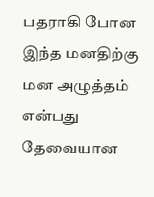பதராகி போன இந்த மனதிற்கு மன அழுத்தம் என்பது தேவையான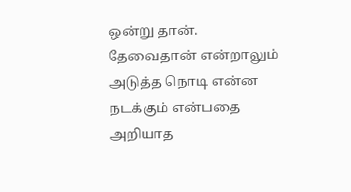ஒன்று தான். தேவைதான் என்றாலும் அடுத்த நொடி என்ன நடக்கும் என்பதை அறியாத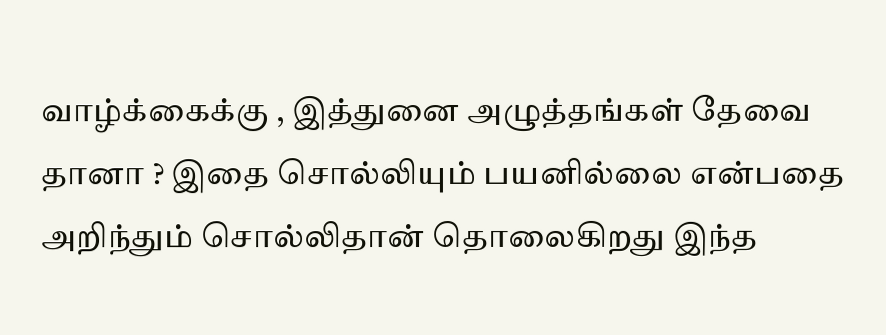வாழ்க்கைக்கு , இத்துனை அழுத்தங்கள் தேவை தானா ? இதை சொல்லியும் பயனில்லை என்பதை அறிந்தும் சொல்லிதான் தொலைகிறது இந்த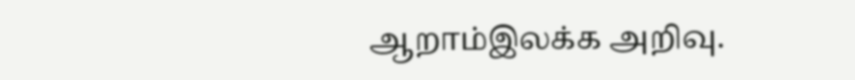ஆறாம்இலக்க அறிவு.